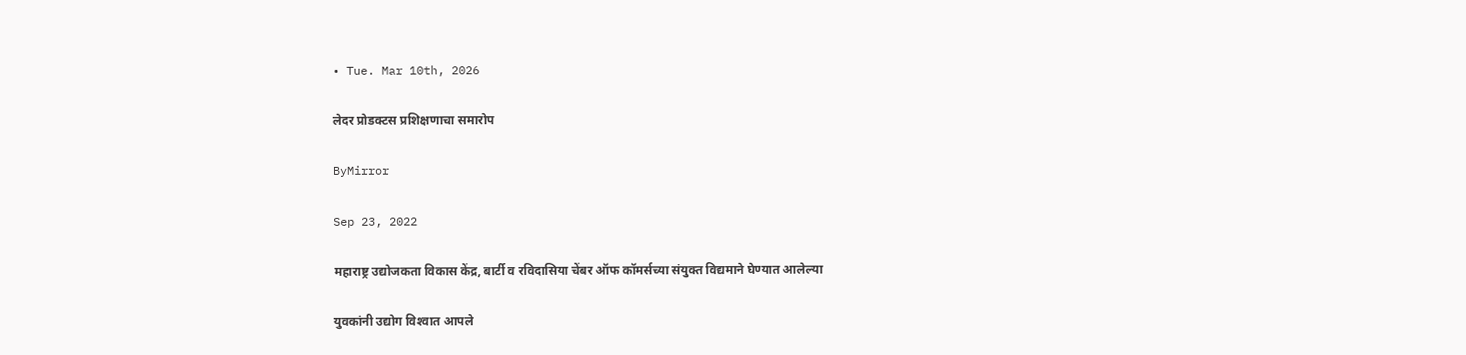• Tue. Mar 10th, 2026

लेदर प्रोडक्टस प्रशिक्षणाचा समारोप

ByMirror

Sep 23, 2022

महाराष्ट्र उद्योजकता विकास केंद्र, बार्टी व रविदासिया चेंबर ऑफ कॉमर्सच्या संयुक्त विद्यमाने घेण्यात आलेल्या

युवकांनी उद्योग विश्‍वात आपले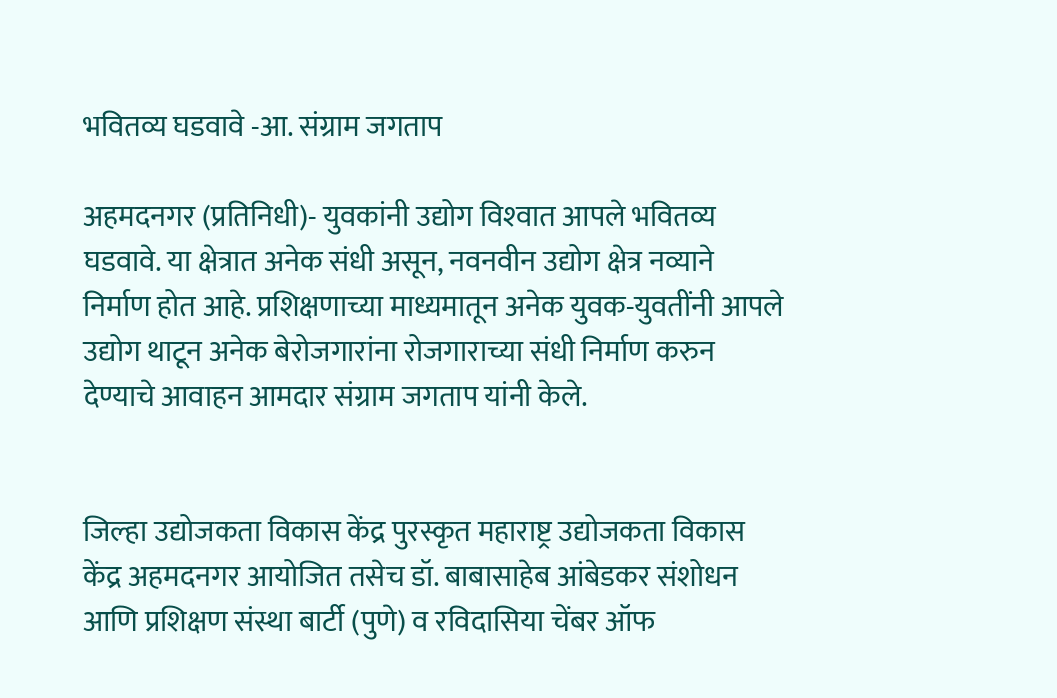भवितव्य घडवावे -आ. संग्राम जगताप

अहमदनगर (प्रतिनिधी)- युवकांनी उद्योग विश्‍वात आपले भवितव्य घडवावे. या क्षेत्रात अनेक संधी असून, नवनवीन उद्योग क्षेत्र नव्याने निर्माण होत आहे. प्रशिक्षणाच्या माध्यमातून अनेक युवक-युवतींनी आपले उद्योग थाटून अनेक बेरोजगारांना रोजगाराच्या संधी निर्माण करुन देण्याचे आवाहन आमदार संग्राम जगताप यांनी केले.


जिल्हा उद्योजकता विकास केंद्र पुरस्कृत महाराष्ट्र उद्योजकता विकास केंद्र अहमदनगर आयोजित तसेच डॉ. बाबासाहेब आंबेडकर संशोधन आणि प्रशिक्षण संस्था बार्टी (पुणे) व रविदासिया चेंबर ऑफ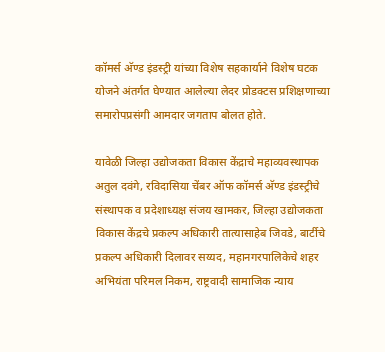कॉमर्स अ‍ॅण्ड इंडस्ट्री यांच्या विशेष सहकार्याने विशेष घटक योजने अंतर्गत घेण्यात आलेल्या लेदर प्रोडक्टस प्रशिक्षणाच्या समारोपप्रसंगी आमदार जगताप बोलत होते.

यावेळी जिल्हा उद्योजकता विकास केंद्राचे महाव्यवस्थापक अतुल दवंगे, रविदासिया चेंबर ऑफ कॉमर्स अ‍ॅण्ड इंडस्ट्रीचे संस्थापक व प्रदेशाध्यक्ष संजय खामकर, जिल्हा उद्योजकता विकास केंद्रचे प्रकल्प अधिकारी तात्यासाहेब जिवडे, बार्टीचे प्रकल्प अधिकारी दिलावर सय्यद, महानगरपालिकेचे शहर अभियंता परिमल निकम, राष्ट्रवादी सामाजिक न्याय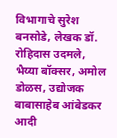विभागाचे सुरेश बनसोडे, लेखक डॉ. रोहिदास उदमले, भैय्या बॉक्सर, अमोल डोळस, उद्योजक बाबासाहेब आंबेडकर आदी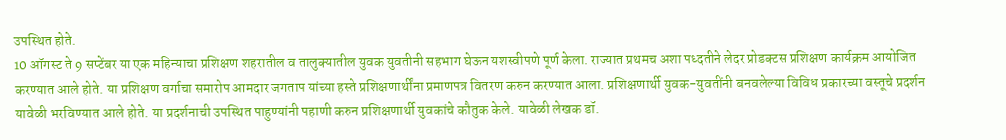उपस्थित होते.
10 ऑगस्ट ते 9 सप्टेंबर या एक महिन्याचा प्रशिक्षण शहरातील व तालुक्यातील युवक युवतीनी सहभाग घेऊन यशस्वीपणे पूर्ण केला. राज्यात प्रथमच अशा पध्दतीने लेदर प्रोडक्टस प्रशिक्षण कार्यक्रम आयोजित करण्यात आले होते. या प्रशिक्षण वर्गाचा समारोप आमदार जगताप यांच्या हस्ते प्रशिक्षणार्थींना प्रमाणपत्र वितरण करुन करण्यात आला. प्रशिक्षणार्थी युवक-युवतींनी बनवलेल्या विविध प्रकारच्या वस्तूचे प्रदर्शन यावेळी भरविण्यात आले होते. या प्रदर्शनाची उपस्थित पाहुण्यांनी पहाणी करुन प्रशिक्षणार्थी युवकांचे कौतुक केले. यावेळी लेखक डॉ.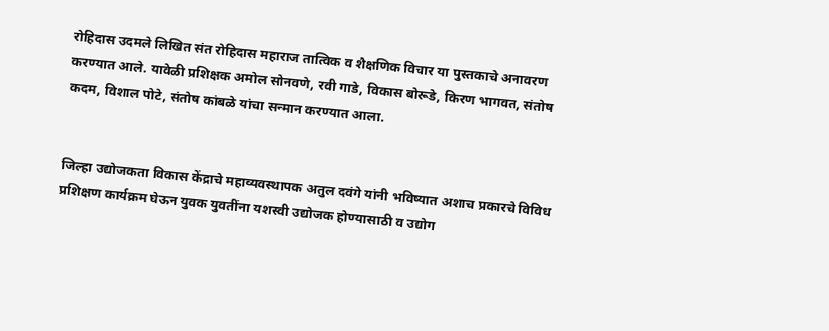रोहिदास उदमले लिखित संत रोहिदास महाराज तात्विक व शैक्षणिक विचार या पुस्तकाचे अनावरण करण्यात आले. यावेळी प्रशिक्षक अमोल सोनवणे, रवी गाडे, विकास बोरूडे, किरण भागवत, संतोष कदम, विशाल पोटे, संतोष कांबळे यांचा सन्मान करण्यात आला.


जिल्हा उद्योजकता विकास केंद्राचे महाव्यवस्थापक अतुल दवंगे यांनी भविष्यात अशाच प्रकारचे विविध प्रशिक्षण कार्यक्रम घेऊन युवक युवतींना यशस्वी उद्योजक होण्यासाठी व उद्योग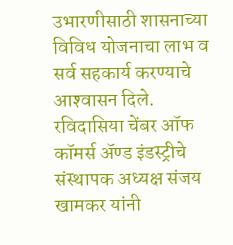उभारणीसाठी शासनाच्या विविध योजनाचा लाभ व सर्व सहकार्य करण्याचे आश्‍वासन दिले. रविदासिया चेंबर ऑफ कॉमर्स अ‍ॅण्ड इंडस्ट्रीचे संस्थापक अध्यक्ष संजय खामकर यांनी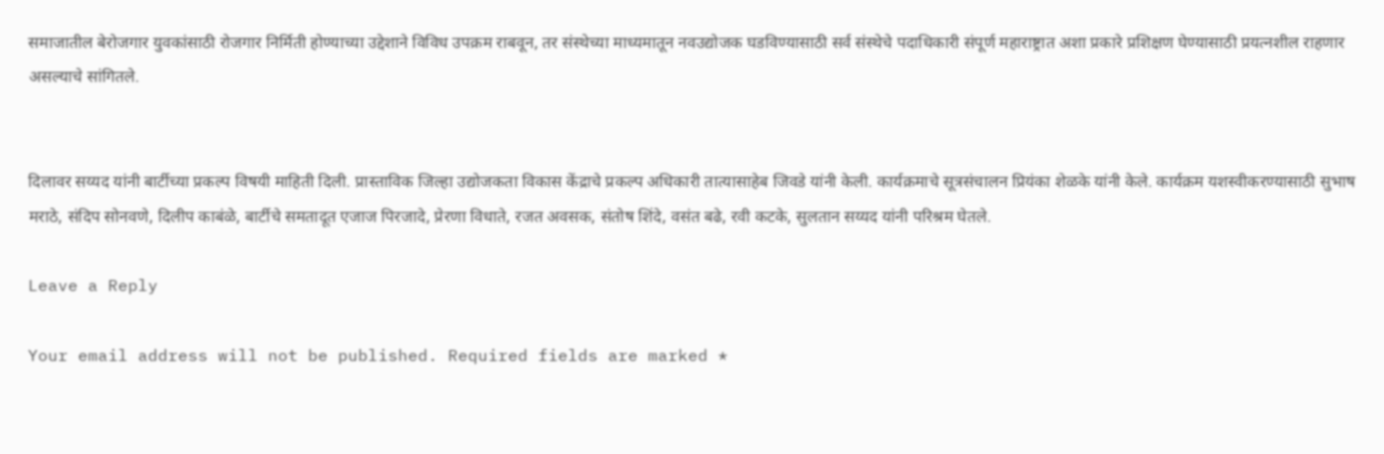समाजातील बेरोजगार युवकांसाठी रोजगार निर्मिती होण्याच्या उद्देशाने विविध उपक्रम राबवून, तर संस्थेच्या माध्यमातून नवउद्योजक घडविण्यासाठी सर्व संस्थेचे पदाधिकारी संपूर्ण महाराष्ट्रात अशा प्रकारे प्रशिक्षण घेण्यासाठी प्रयत्नशील राहणार असल्याचे सांगितले.


दिलावर सय्यद यांनी बार्टीच्या प्रकल्प विषयी माहिती दिली. प्रास्ताविक जिल्हा उद्योजकता विकास केंद्राचे प्रकल्प अधिकारी तात्यासाहेब जिवडे यांनी केली. कार्यक्रमाचे सूत्रसंचालन प्रियंका शेळके यांनी केले. कार्यक्रम यशस्वीकरण्यासाठी सुभाष मराठे, संदिप सोनवणे, दिलीप काबंळे, बार्टीचे समतादूत एजाज पिरजादे, प्रेरणा विधाते, रजत अवसक, संतोष शिंदे, वसंत बढे, रवी कटके, सुलतान सय्यद यांनी परिश्रम घेतले.

Leave a Reply

Your email address will not be published. Required fields are marked *